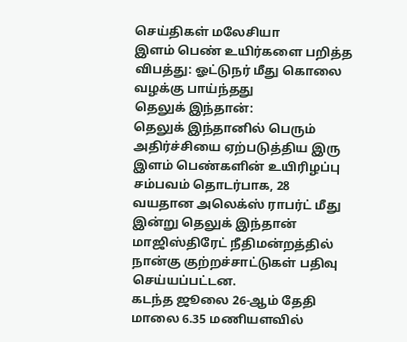செய்திகள் மலேசியா
இளம் பெண் உயிர்களை பறித்த விபத்து: ஓட்டுநர் மீது கொலை வழக்கு பாய்ந்தது
தெலுக் இந்தான்:
தெலுக் இந்தானில் பெரும் அதிர்ச்சியை ஏற்படுத்திய இரு இளம் பெண்களின் உயிரிழப்பு சம்பவம் தொடர்பாக, 28 வயதான அலெக்ஸ் ராபர்ட் மீது இன்று தெலுக் இந்தான் மாஜிஸ்திரேட் நீதிமன்றத்தில் நான்கு குற்றச்சாட்டுகள் பதிவு செய்யப்பட்டன.
கடந்த ஜூலை 26-ஆம் தேதி மாலை 6.35 மணியளவில்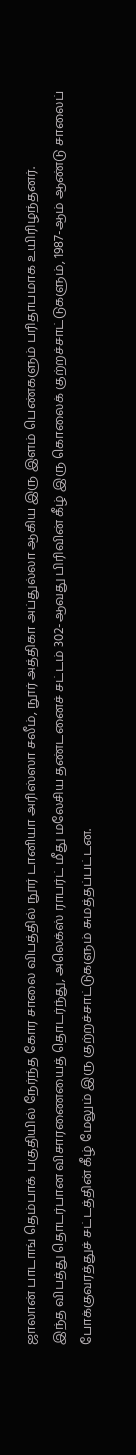ஜாலான் பாடாங் தெம்பாக் பகுதியில் நேர்ந்த கோர சாலை விபத்தில் நூர் டானியா அரிஸ்ஸா சலீம், நூர் அத்திகா அப்துல்லா ஆகிய இரு இளம் பெண்களும் பரிதாபமாக உயிரிழந்தனர்.
இந்த விபத்து தொடர்பான விசாரணையைத் தொடர்ந்து, அலெக்ஸ் ராபர்ட் மீது மலேசிய தண்டனைச் சட்டம் 302-ஆவது பிரிவின் கீழ் இரு கொலைக் குற்றச்சாட்டுகளும், 1987-ஆம் ஆண்டு சாலைப் போக்குவரத்துச் சட்டத்தின் கீழ் மேலும் இரு குற்றச்சாட்டுகளும் சுமத்தப்பட்டன.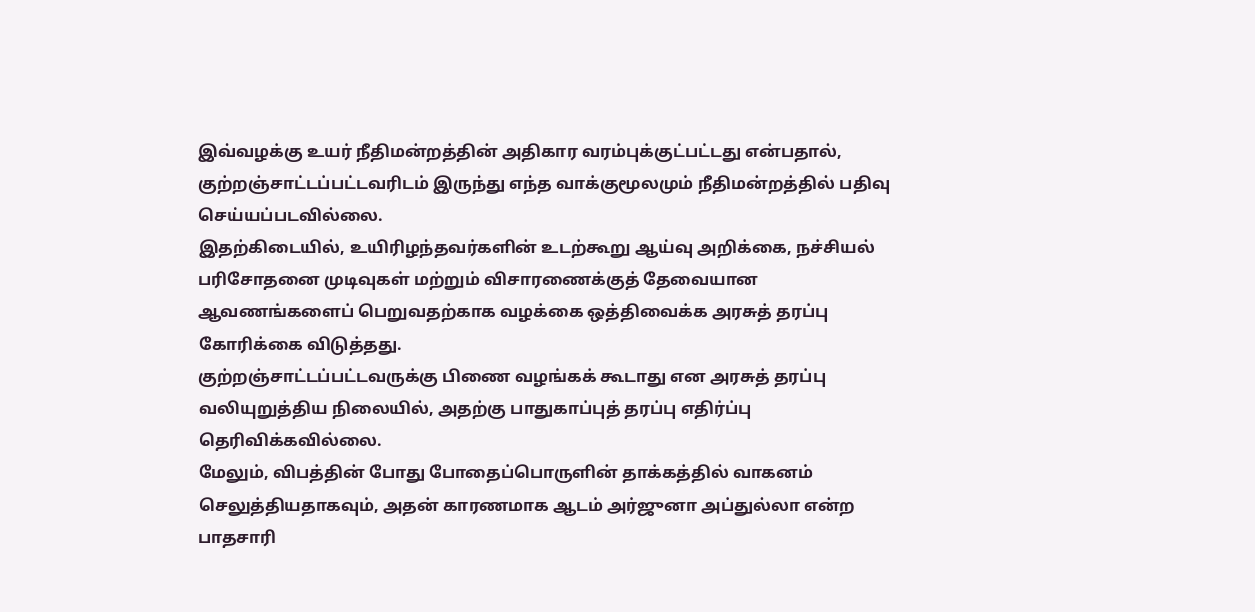இவ்வழக்கு உயர் நீதிமன்றத்தின் அதிகார வரம்புக்குட்பட்டது என்பதால், குற்றஞ்சாட்டப்பட்டவரிடம் இருந்து எந்த வாக்குமூலமும் நீதிமன்றத்தில் பதிவு செய்யப்படவில்லை.
இதற்கிடையில், உயிரிழந்தவர்களின் உடற்கூறு ஆய்வு அறிக்கை, நச்சியல் பரிசோதனை முடிவுகள் மற்றும் விசாரணைக்குத் தேவையான ஆவணங்களைப் பெறுவதற்காக வழக்கை ஒத்திவைக்க அரசுத் தரப்பு கோரிக்கை விடுத்தது.
குற்றஞ்சாட்டப்பட்டவருக்கு பிணை வழங்கக் கூடாது என அரசுத் தரப்பு வலியுறுத்திய நிலையில், அதற்கு பாதுகாப்புத் தரப்பு எதிர்ப்பு தெரிவிக்கவில்லை.
மேலும், விபத்தின் போது போதைப்பொருளின் தாக்கத்தில் வாகனம் செலுத்தியதாகவும், அதன் காரணமாக ஆடம் அர்ஜுனா அப்துல்லா என்ற பாதசாரி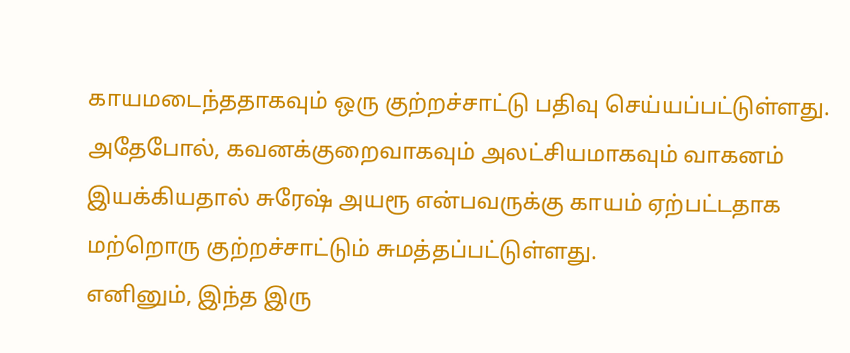காயமடைந்ததாகவும் ஒரு குற்றச்சாட்டு பதிவு செய்யப்பட்டுள்ளது.
அதேபோல், கவனக்குறைவாகவும் அலட்சியமாகவும் வாகனம் இயக்கியதால் சுரேஷ் அயரூ என்பவருக்கு காயம் ஏற்பட்டதாக மற்றொரு குற்றச்சாட்டும் சுமத்தப்பட்டுள்ளது.
எனினும், இந்த இரு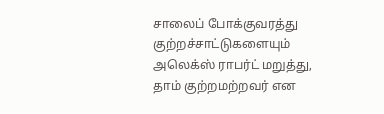சாலைப் போக்குவரத்து குற்றச்சாட்டுகளையும் அலெக்ஸ் ராபர்ட் மறுத்து, தாம் குற்றமற்றவர் என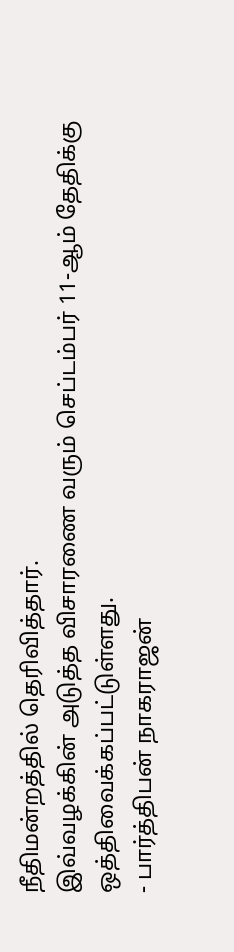நீதிமன்றத்தில் தெரிவித்தார்.
இவ்வழக்கின் அடுத்த விசாரணை வரும் செப்டம்பர் 11-ஆம் தேதிக்கு ஒத்திவைக்கப்பட்டுள்ளது.
- பார்த்திபன் நாகராஜன்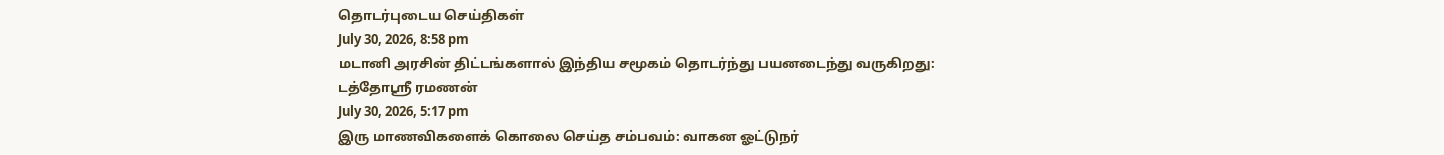தொடர்புடைய செய்திகள்
July 30, 2026, 8:58 pm
மடானி அரசின் திட்டங்களால் இந்திய சமூகம் தொடர்ந்து பயனடைந்து வருகிறது: டத்தோஸ்ரீ ரமணன்
July 30, 2026, 5:17 pm
இரு மாணவிகளைக் கொலை செய்த சம்பவம்: வாகன ஓட்டுநர்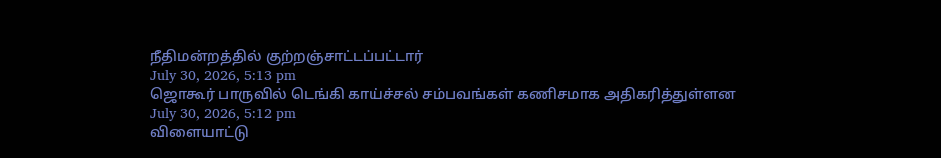நீதிமன்றத்தில் குற்றஞ்சாட்டப்பட்டார்
July 30, 2026, 5:13 pm
ஜொகூர் பாருவில் டெங்கி காய்ச்சல் சம்பவங்கள் கணிசமாக அதிகரித்துள்ளன
July 30, 2026, 5:12 pm
விளையாட்டு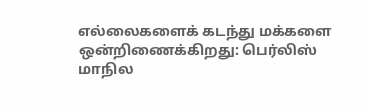எல்லைகளைக் கடந்து மக்களை ஒன்றிணைக்கிறது: பெர்லிஸ் மாநில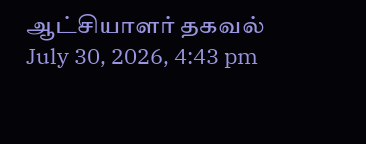ஆட்சியாளர் தகவல்
July 30, 2026, 4:43 pm